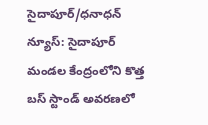సైదాపూర్/ధనాధన్ న్యూస్: సైదాపూర్ మండల కేంద్రంలోని కొత్త బస్ స్టాండ్ అవరణలో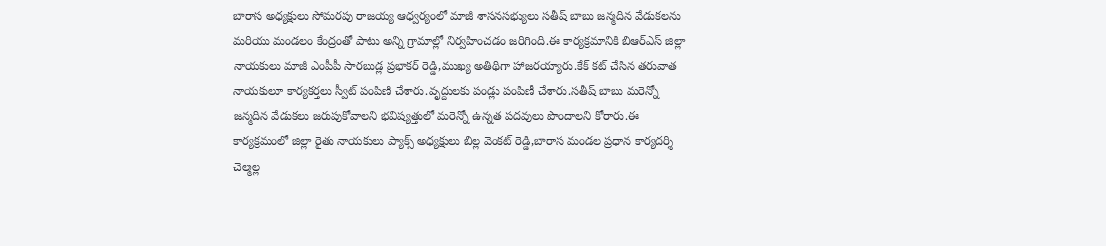బారాస అధ్యక్షులు సోమరపు రాజయ్య ఆధ్వర్యంలో మాజీ శాసనసభ్యులు సతీష్ బాబు జన్మదిన వేడుకలను మరియు మండలం కేంద్రంతో పాటు అన్ని గ్రామాల్లో నిర్వహించడం జరిగింది.ఈ కార్యక్రమానికి బిఆర్ఎస్ జిల్లా నాయకులు మాజీ ఎంపీపీ సారబుడ్ల ప్రభాకర్ రెడ్డి,ముఖ్య అతిథిగా హాజరయ్యారు.కేక్ కట్ చేసిన తరువాత నాయకులూ కార్యకర్తలు స్వీట్ పంపిణి చేశారు.వృద్దులకు పండ్లు పంపిణీ చేశారు.సతీష్ బాబు మరెన్నో జన్మదిన వేడుకలు జరుపుకోవాలని భవిష్యత్తులో మరెన్నో ఉన్నత పదవులు పొందాలని కోరారు.ఈ కార్యక్రమంలో జిల్లా రైతు నాయకులు ప్యాక్స్ అధ్యక్షులు బిల్ల వెంకట్ రెడ్డి,బారాస మండల ప్రధాన కార్యదర్శి చెల్మల్ల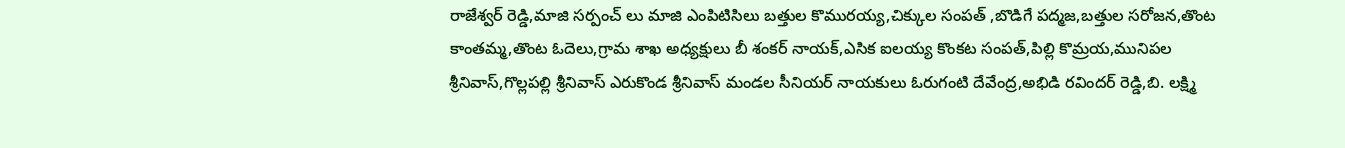రాజేశ్వర్ రెడ్డి,మాజి సర్పంచ్ లు మాజి ఎంపిటిసిలు బత్తుల కొమురయ్య,చిక్కుల సంపత్ ,బొడిగే పద్మజ,బత్తుల సరోజన,తొంట కాంతమ్మ,తొంట ఓదెలు,గ్రామ శాఖ అధ్యక్షులు బీ శంకర్ నాయక్,ఎసిక ఐలయ్య కొంకట సంపత్,పిల్లి కొమ్రయ,మునిపల శ్రీనివాస్,గొల్లపల్లి శ్రీనివాస్ ఎరుకొండ శ్రీనివాస్ మండల సీనియర్ నాయకులు ఓరుగంటి దేవేంద్ర,అభిడి రవిందర్ రెడ్డి,బి. లక్ష్మి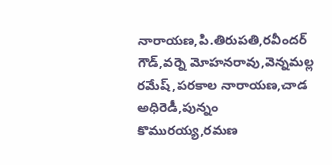నారాయణ,పి.తిరుపతి,రవీందర్ గౌడ్,వర్నె మోహనరావు,వెన్నమల్ల రమేష్,పరకాల నారాయణ,చాడ అధిరెడీ,పున్నం కొమురయ్య,రమణ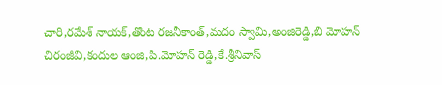చారి,రమేశ్ నాయక్,తొంట రజనీకాంత్,మదం స్వామి,అంజిరెడ్డి,బి మోహన్ చిరంజీవి,కందుల ఆంజి,పి.మోహన్ రెడ్డి,కే.శ్రీనివాస్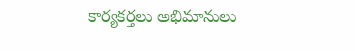కార్యకర్తలు అభిమానులు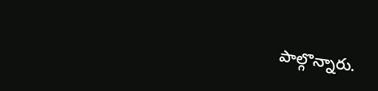పాల్గొన్నారు.